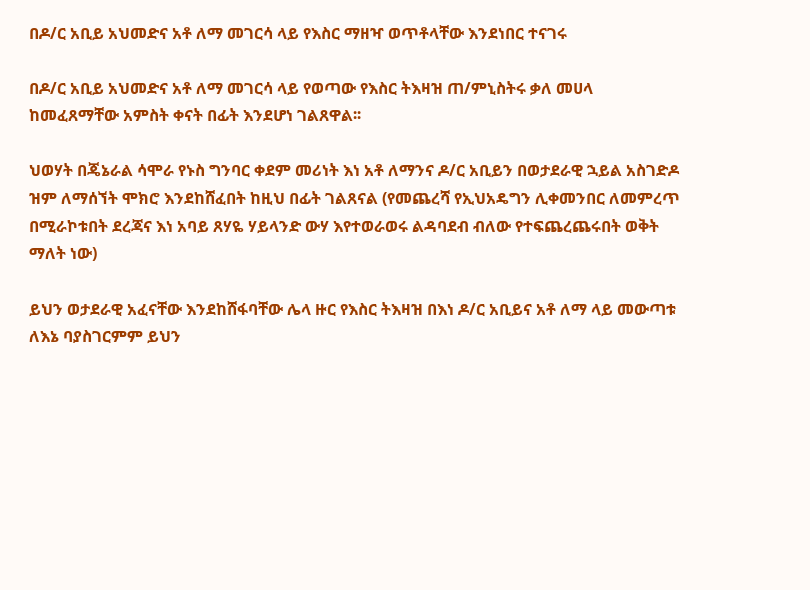በዶ/ር አቢይ አህመድና አቶ ለማ መገርሳ ላይ የእስር ማዘዣ ወጥቶላቸው እንደነበር ተናገሩ

በዶ/ር አቢይ አህመድና አቶ ለማ መገርሳ ላይ የወጣው የእስር ትእዛዝ ጠ/ምኒስትሩ ቃለ መሀላ ከመፈጸማቸው አምስት ቀናት በፊት እንደሆነ ገልጸዋል፡፡

ህወሃት በጄኔራል ሳሞራ የኑስ ግንባር ቀደም መሪነት እነ አቶ ለማንና ዶ/ር አቢይን በወታደራዊ ኋይል አስገድዶ ዝም ለማሰኘት ሞክሮ እንደከሸፈበት ከዚህ በፊት ገልጸናል (የመጨረሻ የኢህአዴግን ሊቀመንበር ለመምረጥ በሚራኮቱበት ደረጃና እነ አባይ ጸሃዬ ሃይላንድ ውሃ እየተወራወሩ ልዳባደብ ብለው የተፍጨረጨሩበት ወቅት ማለት ነው)

ይህን ወታደራዊ አፈናቸው እንደከሸፋባቸው ሌላ ዙር የእስር ትእዛዝ በእነ ዶ/ር አቢይና አቶ ለማ ላይ መውጣቱ ለእኔ ባያስገርምም ይህን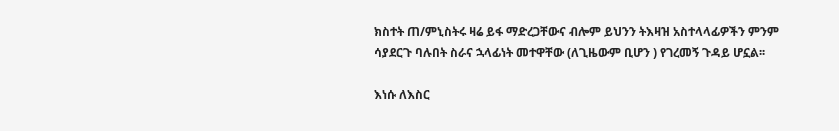ክስተት ጠ/ምኒስትሩ ዛሬ ይፋ ማድረጋቸውና ብሎም ይህንን ትእዛዝ አስተላላፊዎችን ምንም ሳያደርጉ ባሉበት ስራና ኋላፊነት መተዋቸው (ለጊዜውም ቢሆን ) የገረመኝ ጉዳይ ሆኗል፡፡

እነሱ ለእስር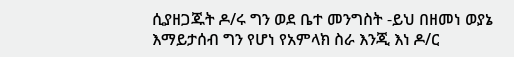ሲያዘጋጁት ዶ/ሩ ግን ወደ ቤተ መንግስት -ይህ በዘመነ ወያኔ እማይታሰብ ግን የሆነ የአምላክ ስራ እንጂ እነ ዶ/ር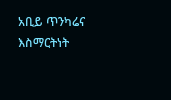አቢይ ጥንካሬና እስማርትነት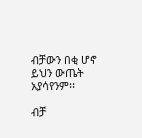ብቻውን በቂ ሆኖ ይህን ውጤት አያሳየንም፡፡

ብቻ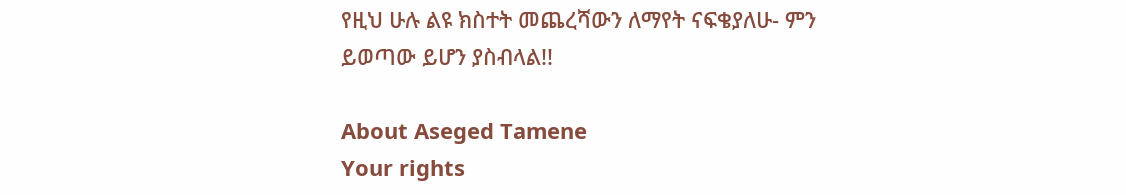የዚህ ሁሉ ልዩ ክስተት መጨረሻውን ለማየት ናፍቄያለሁ- ምን ይወጣው ይሆን ያስብላል!!

About Aseged Tamene
Your rights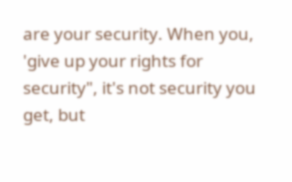are your security. When you, 'give up your rights for security", it's not security you get, but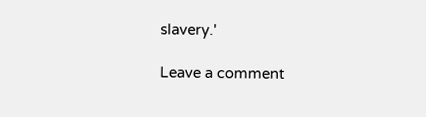slavery.'

Leave a comment